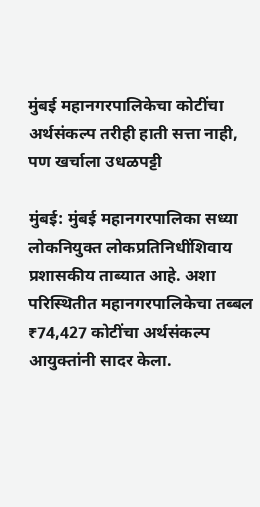मुंबई महानगरपालिकेचा कोटींचा अर्थसंकल्प तरीही हाती सत्ता नाही, पण खर्चाला उधळपट्टी

मुंबई: मुंबई महानगरपालिका सध्या लोकनियुक्त लोकप्रतिनिधींशिवाय प्रशासकीय ताब्यात आहे. अशा परिस्थितीत महानगरपालिकेचा तब्बल ₹74,427 कोटींचा अर्थसंकल्प आयुक्तांनी सादर केला.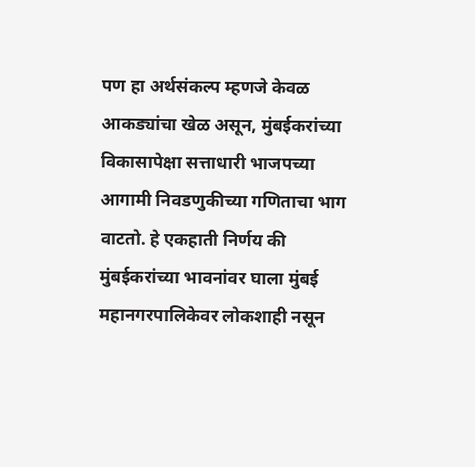पण हा अर्थसंकल्प म्हणजे केवळ आकड्यांचा खेळ असून, मुंबईकरांच्या विकासापेक्षा सत्ताधारी भाजपच्या आगामी निवडणुकीच्या गणिताचा भाग वाटतो. हे एकहाती निर्णय की मुंबईकरांच्या भावनांवर घाला मुंबई महानगरपालिकेवर लोकशाही नसून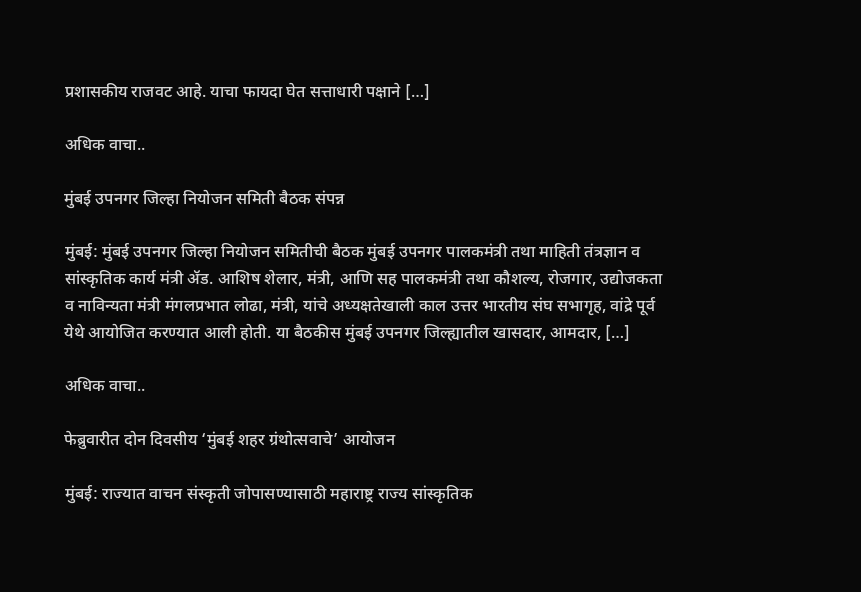प्रशासकीय राजवट आहे. याचा फायदा घेत सत्ताधारी पक्षाने […]

अधिक वाचा..

मुंबई उपनगर जिल्हा नियोजन समिती बैठक संपन्न

मुंबई: मुंबई उपनगर जिल्हा नियोजन समितीची बैठक मुंबई उपनगर पालकमंत्री तथा माहिती तंत्रज्ञान व सांस्कृतिक कार्य मंत्री ॲड. आशिष शेलार, मंत्री, आणि सह पालकमंत्री तथा कौशल्य, रोजगार, उद्योजकता व नाविन्यता मंत्री मंगलप्रभात लोढा, मंत्री, यांचे अध्यक्षतेखाली काल उत्तर भारतीय संघ सभागृह, वांद्रे पूर्व येथे आयोजित करण्यात आली होती. या बैठकीस मुंबई उपनगर जिल्ह्यातील खासदार, आमदार, […]

अधिक वाचा..

फेब्रुवारीत दोन दिवसीय ‘मुंबई शहर ग्रंथोत्सवाचे’ आयोजन

मुंबई: राज्यात वाचन संस्कृती जोपासण्यासाठी महाराष्ट्र राज्य सांस्कृतिक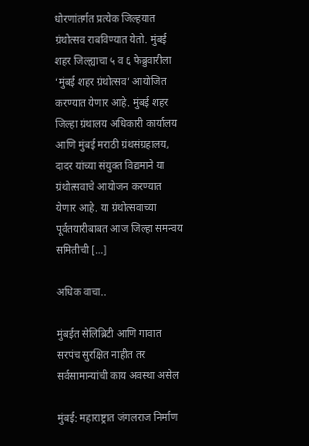धोरणांतर्गत प्रत्येक जिल्हयात ग्रंथोत्सव राबविण्यात येतो. मुंबई शहर जिल्ह्याचा ५ व ६ फेब्रुवारीला ‘मुंबई शहर ग्रंथोत्सव’ आयोजित करण्यात येणार आहे. मुंबई शहर जिल्हा ग्रंथालय अधिकारी कार्यालय आणि मुंबई मराठी ग्रंथसंग्रहालय, दादर यांच्या संयुक्त विद्यमाने या ग्रंथोत्सवाचे आयोजन करण्यात येणार आहे. या ग्रंथोत्सवाच्या पूर्वतयारीबाबत आज जिल्हा समन्वय समितीची […]

अधिक वाचा..

मुंबईत सेलिब्रिटी आणि गावात सरपंच सुरक्षित नाहीत तर सर्वसामान्यांची काय अवस्था असेल

मुंबई: महाराष्ट्रात जंगलराज निर्माण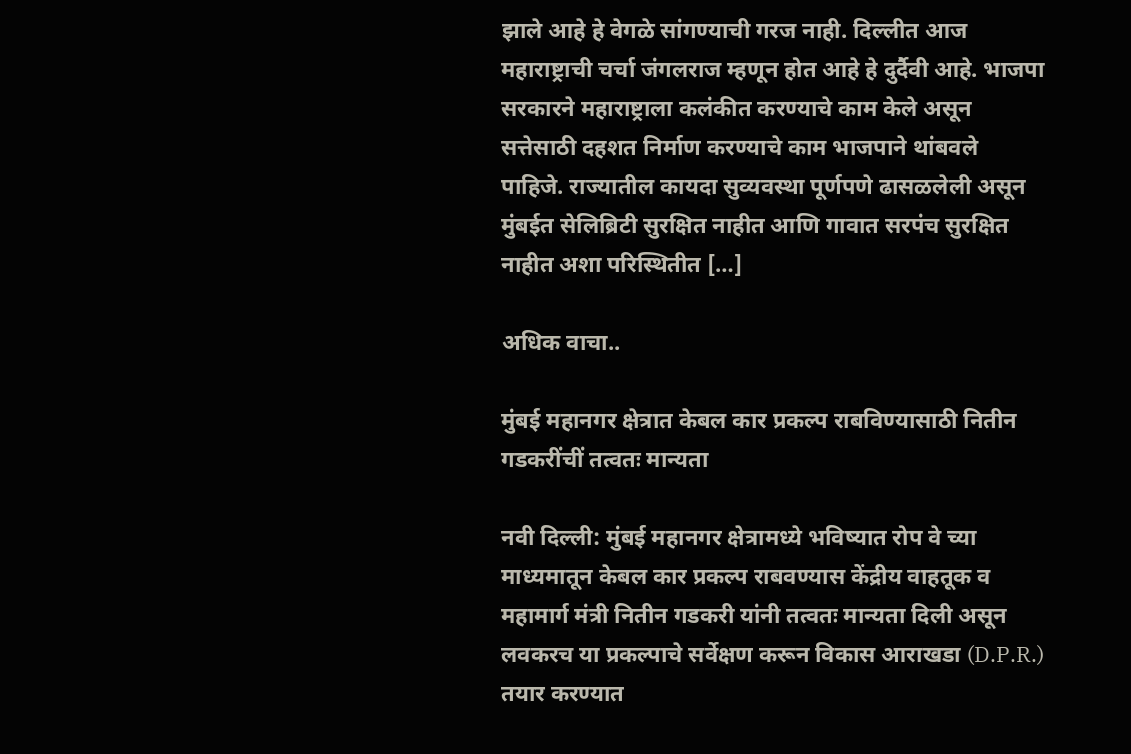झाले आहे हे वेगळे सांगण्याची गरज नाही. दिल्लीत आज महाराष्ट्राची चर्चा जंगलराज म्हणून होत आहे हे दुर्दैवी आहे. भाजपा सरकारने महाराष्ट्राला कलंकीत करण्याचे काम केले असून सत्तेसाठी दहशत निर्माण करण्याचे काम भाजपाने थांबवले पाहिजे. राज्यातील कायदा सुव्यवस्था पूर्णपणे ढासळलेली असून मुंबईत सेलिब्रिटी सुरक्षित नाहीत आणि गावात सरपंच सुरक्षित नाहीत अशा परिस्थितीत […]

अधिक वाचा..

मुंबई महानगर क्षेत्रात केबल कार प्रकल्प राबविण्यासाठी नितीन गडकरींचीं तत्वतः मान्यता

नवी दिल्ली: मुंबई महानगर क्षेत्रामध्ये भविष्यात रोप वे च्या माध्यमातून केबल कार प्रकल्प राबवण्यास केंद्रीय वाहतूक व महामार्ग मंत्री नितीन गडकरी यांनी तत्वतः मान्यता दिली असून लवकरच या प्रकल्पाचे सर्वेक्षण करून विकास आराखडा (D.P.R.) तयार करण्यात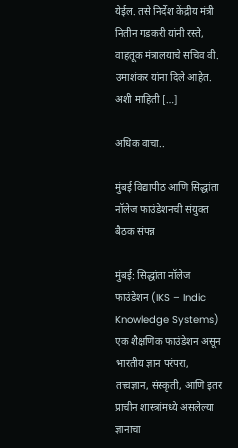येईल. तसे निर्देश केंद्रीय मंत्री नितीन गडकरी यांनी रस्ते, वाहतूक मंत्रालयाचे सचिव वी. उमाशंकर यांना दिले आहेत. अशी माहिती […]

अधिक वाचा..

मुंबई विद्यापीठ आणि सिद्धांता नॉलेज फाउंडेशनची संयुक्त बैठक संपन्न

मुंबई: सिद्धांता नॉलेज फाउंडेशन (IKS – Indic Knowledge Systems) एक शैक्षणिक फाउंडेशन असून भारतीय ज्ञान परंपरा, तत्त्वज्ञान, संस्कृती, आणि इतर प्राचीन शास्त्रांमध्ये असलेल्या ज्ञानाचा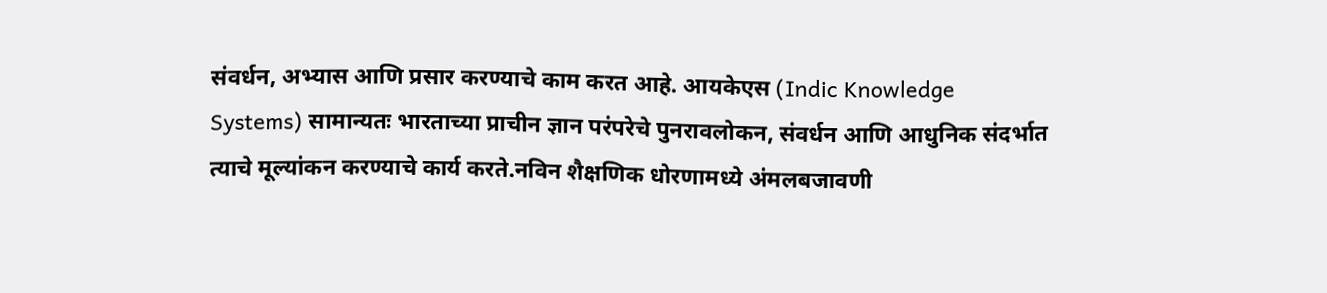संवर्धन, अभ्यास आणि प्रसार करण्याचे काम करत आहे. आयकेएस (Indic Knowledge Systems) सामान्यतः भारताच्या प्राचीन ज्ञान परंपरेचे पुनरावलोकन, संवर्धन आणि आधुनिक संदर्भात त्याचे मूल्यांकन करण्याचे कार्य करते.नविन शैक्षणिक धोरणामध्ये अंमलबजावणी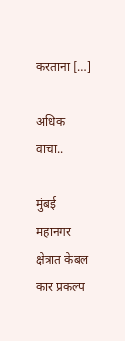करताना […]

अधिक वाचा..

मुंबई महानगर क्षेत्रात केबल कार प्रकल्प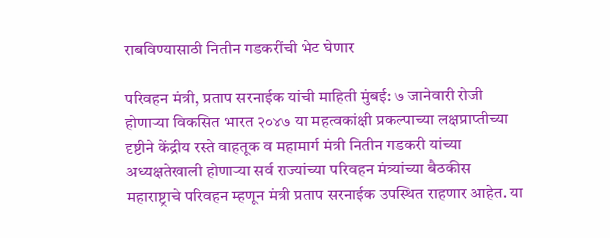राबविण्यासाठी नितीन गडकरींची भेट घेणार

परिवहन मंत्री, प्रताप सरनाईक यांची माहिती मुंबई: ७ जानेवारी रोजी होणाऱ्या विकसित भारत २०४७ या महत्वकांक्षी प्रकल्पाच्या लक्षप्राप्तीच्या दृष्टीने केंद्रीय रस्ते वाहतूक व महामार्ग मंत्री नितीन गडकरी यांच्या अध्यक्षतेखाली होणाऱ्या सर्व राज्यांच्या परिवहन मंत्र्यांच्या बैठकीस महाराष्ट्राचे परिवहन म्हणून मंत्री प्रताप सरनाईक उपस्थित राहणार आहेत. या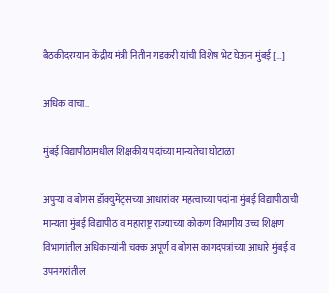बैठकीदरम्यान केंद्रीय मंत्री नितीन गडकरी यांची विशेष भेट घेऊन मुंबई […]

अधिक वाचा..

मुंबई विद्यापीठामधील शिक्षकीय पदांच्या मान्यतेचा घोटाळा

अपुऱ्या व बोगस डॉक्युमेंट्सच्या आधारांवर महत्वाच्या पदांना मुंबई विद्यापीठाची मान्यता मुंबई विद्यापीठ व महाराष्ट्र राज्याच्या कोकण विभागीय उच्च शिक्षण विभागांतील अधिकाऱ्यांनी चक्क अपूर्ण व बोगस कागदपत्रांच्या आधारे मुंबई व उपनगरांतील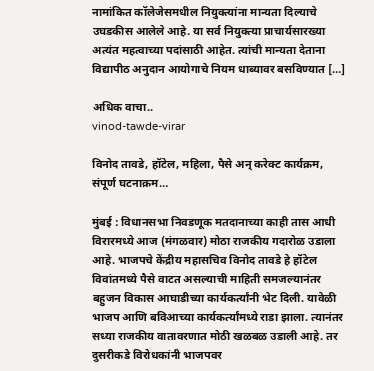नामांकित कॉलेजेसमधील नियुक्त्यांना मान्यता दिल्याचे उघडकीस आलेले आहे. या सर्व नियुक्त्या प्राचार्यसारख्या अत्यंत महत्वाच्या पदांसाठी आहेत. त्यांची मान्यता देताना विद्यापीठ अनुदान आयोगाचे नियम धाब्यावर बसविण्यात […]

अधिक वाचा..
vinod-tawde-virar

विनोद तावडे, हॉटेल, महिला, पैसे अन् करेक्ट कार्यक्रम, संपूर्ण घटनाक्रम…

मुंबई : विधानसभा निवडणूक मतदानाच्या काही तास आधी विरारमध्ये आज (मंगळवार) मोठा राजकीय गदारोळ उडाला आहे. भाजपचे केंद्रीय महासचिव विनोद तावडे हे हॉटेल विवांतमध्ये पैसे वाटत असल्याची माहिती समजल्यानंतर बहुजन विकास आघाडीच्या कार्यकर्त्यांनी भेट दिली. यावेळी भाजप आणि बविआच्या कार्यकर्त्यांमध्ये राडा झाला. त्यानंतर सध्या राजकीय वातावरणात मोठी खळबळ उडाली आहे. तर दुसरीकडे विरोधकांनी भाजपवर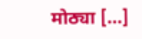मोठ्या […]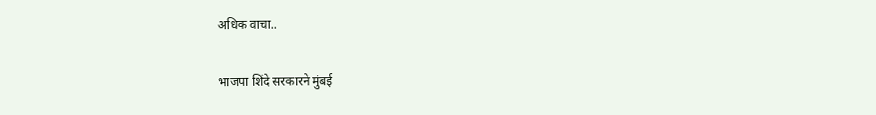अधिक वाचा..

भाजपा शिंदे सरकारने मुंबई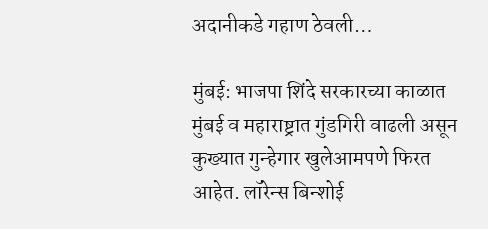अदानीकडे गहाण ठेवली…

मुंबई: भाजपा शिंदे सरकारच्या काळात मुंबई व महाराष्ट्रात गुंडगिरी वाढली असून कुख्यात गुन्हेगार खुलेआमपणे फिरत आहेत. लॉरेन्स बिन्शोई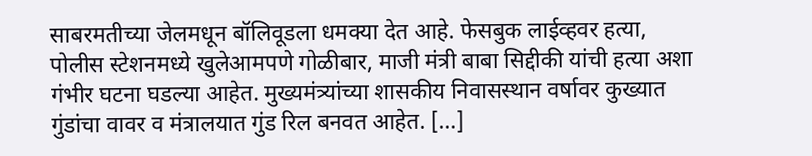साबरमतीच्या जेलमधून बॉलिवूडला धमक्या देत आहे. फेसबुक लाईव्हवर हत्या, पोलीस स्टेशनमध्ये खुलेआमपणे गोळीबार, माजी मंत्री बाबा सिद्दीकी यांची हत्या अशा गंभीर घटना घडल्या आहेत. मुख्यमंत्र्यांच्या शासकीय निवासस्थान वर्षावर कुख्यात गुंडांचा वावर व मंत्रालयात गुंड रिल बनवत आहेत. […]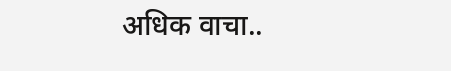अधिक वाचा..